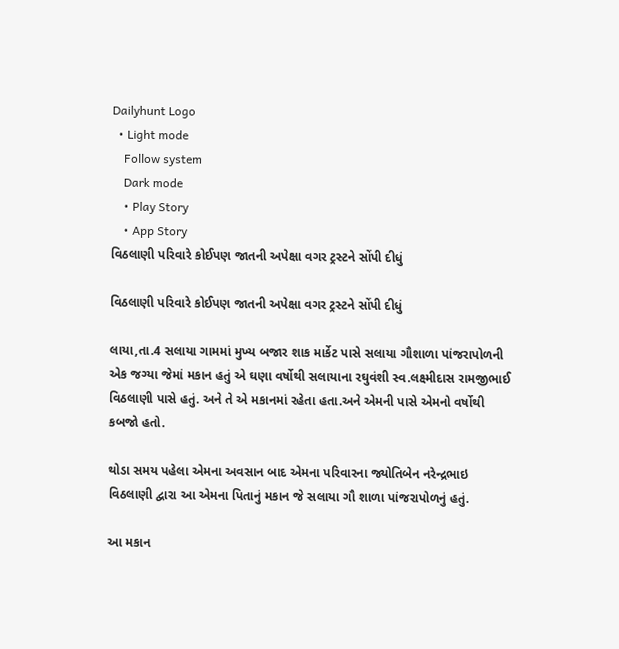Dailyhunt Logo
  • Light mode
    Follow system
    Dark mode
    • Play Story
    • App Story
વિઠલાણી પરિવારે કોઈપણ જાતની અપેક્ષા વગર ટ્રસ્ટને સોંપી દીધું

વિઠલાણી પરિવારે કોઈપણ જાતની અપેક્ષા વગર ટ્રસ્ટને સોંપી દીધું

લાયા,તા.4 સલાયા ગામમાં મુખ્ય બજાર શાક માર્કેટ પાસે સલાયા ગૌશાળા પાંજરાપોળની એક જગ્યા જેમાં મકાન હતું એ ઘણા વર્ષોથી સલાયાના રઘુવંશી સ્વ.લક્ષ્‍મીદાસ રામજીભાઈ વિઠલાણી પાસે હતું. અને તે એ મકાનમાં રહેતા હતા.અને એમની પાસે એમનો વર્ષોથી કબજો હતો.

થોડા સમય પહેલા એમના અવસાન બાદ એમના પરિવારના જ્યોતિબેન નરેન્દ્રભાઇ વિઠલાણી દ્વારા આ એમના પિતાનું મકાન જે સલાયા ગૌ શાળા પાંજરાપોળનું હતું.

આ મકાન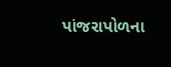પાંજરાપોળના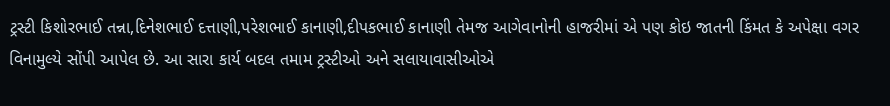ટ્રસ્ટી કિશોરભાઈ તન્ના,દિનેશભાઈ દત્તાણી,પરેશભાઈ કાનાણી,દીપકભાઈ કાનાણી તેમજ આગેવાનોની હાજરીમાં એ પણ કોઇ જાતની કિંમત કે અપેક્ષા વગર વિનામુલ્યે સોંપી આપેલ છે. આ સારા કાર્ય બદલ તમામ ટ્રસ્ટીઓ અને સલાયાવાસીઓએ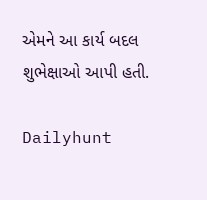એમને આ કાર્ય બદલ શુભેક્ષાઓ આપી હતી.

Dailyhunt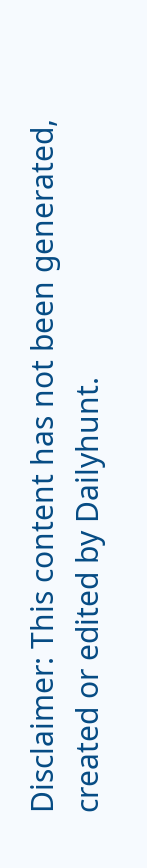Disclaimer: This content has not been generated, created or edited by Dailyhunt.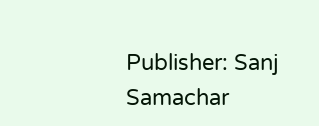Publisher: Sanj Samachar